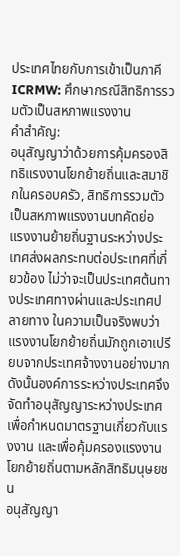ประเทศไทยกับการเข้าเป็นภาคี ICRMW: ศึกษากรณีสิทธิการรวมตัวเป็นสหภาพแรงงาน
คำสำคัญ:
อนุสัญญาว่าด้วยการคุ้มครองสิทธิแรงงานโยกย้ายถิ่นและสมาชิกในครอบครัว, สิทธิการรวมตัวเป็นสหภาพแรงงานบทคัดย่อ
แรงงานย้ายถิ่นฐานระหว่างประเทศส่งผลกระทบต่อประเทศที่เกี่ยวข้อง ไม่ว่าจะเป็นประเทศต้นทางประเทศทางผ่านและประเทศปลายทาง ในความเป็นจริงพบว่าแรงงานโยกย้ายถิ่นมักถูกเอาเปรียบจากประเทศจ้างงานอย่างมาก ดังนั้นองค์การระหว่างประเทศจึงจัดทำอนุสัญญาระหว่างประเทศเพื่อกำหนดมาตรฐานเกี่ยวกับแรงงาน และเพื่อคุ้มครองแรงงานโยกย้ายถิ่นตามหลักสิทธิมนุษยชน
อนุสัญญา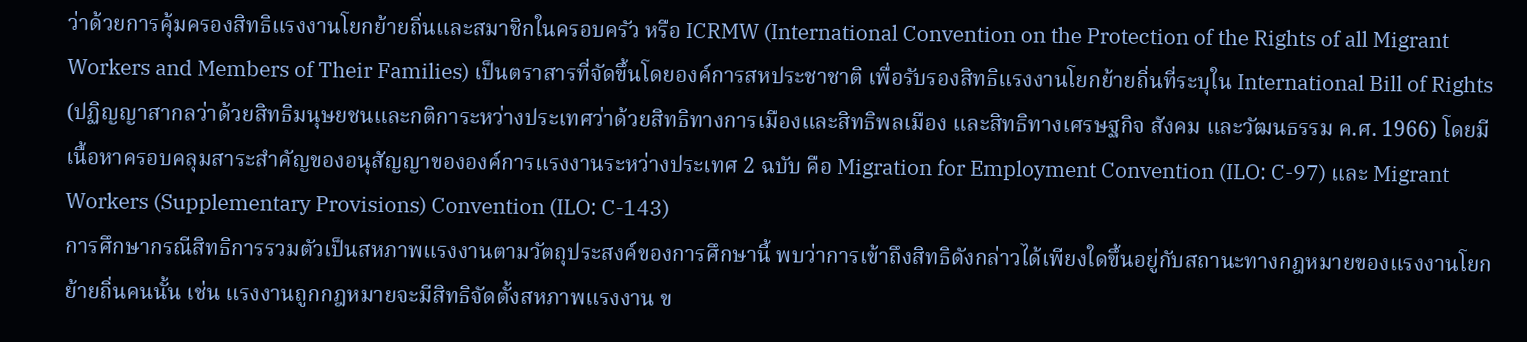ว่าด้วยการคุ้มครองสิทธิแรงงานโยกย้ายถิ่นและสมาชิกในครอบครัว หรือ ICRMW (International Convention on the Protection of the Rights of all Migrant Workers and Members of Their Families) เป็นตราสารที่จัดขึ้นโดยองค์การสหประชาชาติ เพื่อรับรองสิทธิแรงงานโยกย้ายถิ่นที่ระบุใน International Bill of Rights (ปฏิญญาสากลว่าด้วยสิทธิมนุษยชนและกติการะหว่างประเทศว่าด้วยสิทธิทางการเมืองและสิทธิพลเมือง และสิทธิทางเศรษฐกิจ สังคม และวัฒนธรรม ค.ศ. 1966) โดยมีเนื้อหาครอบคลุมสาระสำคัญของอนุสัญญาขององค์การแรงงานระหว่างประเทศ 2 ฉบับ คือ Migration for Employment Convention (ILO: C-97) และ Migrant Workers (Supplementary Provisions) Convention (ILO: C-143)
การศึกษากรณีสิทธิการรวมตัวเป็นสหภาพแรงงานตามวัตถุประสงค์ของการศึกษานี้ พบว่าการเข้าถึงสิทธิดังกล่าวได้เพียงใดขึ้นอยู่กับสถานะทางกฎหมายของแรงงานโยกย้ายถิ่นคนนั้น เช่น แรงงานถูกกฎหมายจะมีสิทธิจัดตั้งสหภาพแรงงาน ข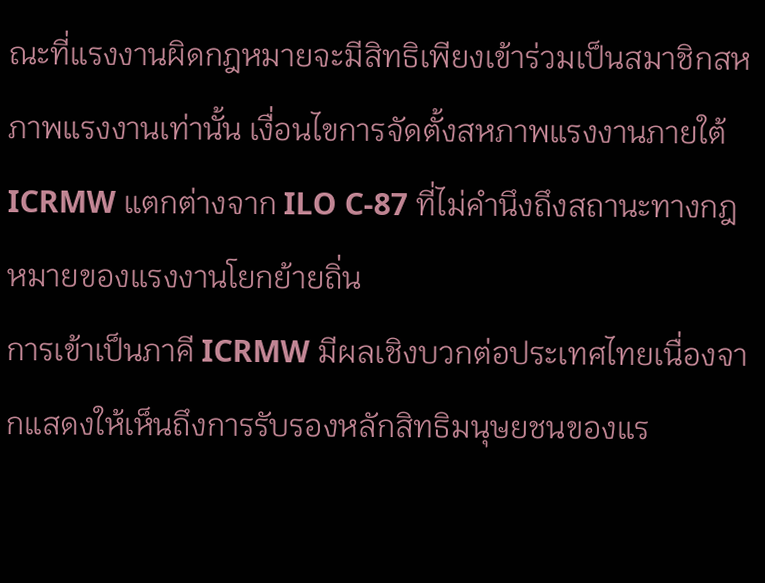ณะที่แรงงานผิดกฎหมายจะมีสิทธิเพียงเข้าร่วมเป็นสมาชิกสหภาพแรงงานเท่านั้น เงื่อนไขการจัดตั้งสหภาพแรงงานภายใต้ ICRMW แตกต่างจาก ILO C-87 ที่ไม่คำนึงถึงสถานะทางกฎหมายของแรงงานโยกย้ายถิ่น
การเข้าเป็นภาคี ICRMW มีผลเชิงบวกต่อประเทศไทยเนื่องจากแสดงให้เห็นถึงการรับรองหลักสิทธิมนุษยชนของแร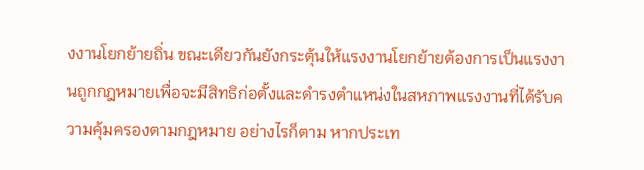งงานโยกย้ายถิ่น ขณะเดียวกันยังกระตุ้นให้แรงงานโยกย้ายต้องการเป็นแรงงานถูกกฎหมายเพื่อจะมีสิทธิก่อตั้งและดำรงตำแหน่งในสหภาพแรงงานที่ได้รับความคุ้มครองตามกฎหมาย อย่างไรก็ตาม หากประเท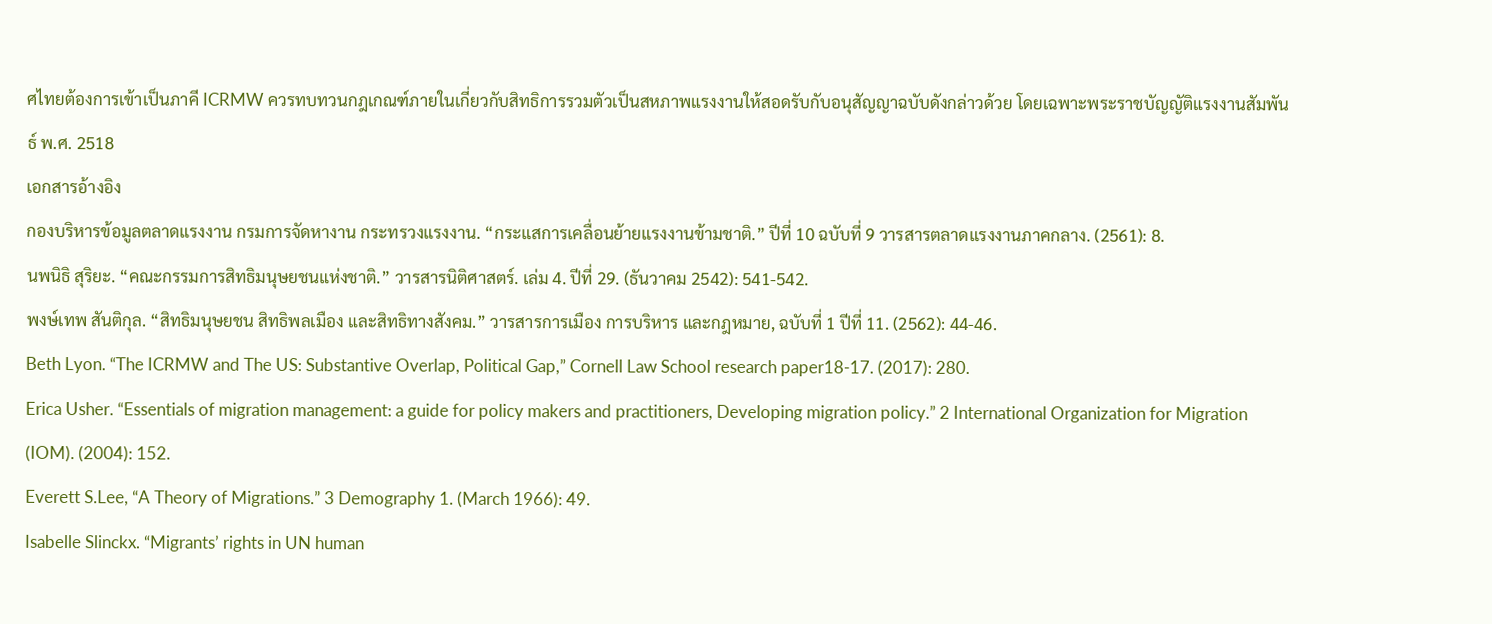ศไทยต้องการเข้าเป็นภาคี ICRMW ควรทบทวนกฎเกณฑ์ภายในเกี่ยวกับสิทธิการรวมตัวเป็นสหภาพแรงงานให้สอดรับกับอนุสัญญาฉบับดังกล่าวด้วย โดยเฉพาะพระราชบัญญัติแรงงานสัมพันธ์ พ.ศ. 2518
เอกสารอ้างอิง
กองบริหารข้อมูลตลาดแรงงาน กรมการจัดหางาน กระทรวงแรงงาน. “กระแสการเคลื่อนย้ายแรงงานข้ามชาติ.” ปีที่ 10 ฉบับที่ 9 วารสารตลาดแรงงานภาคกลาง. (2561): 8.
นพนิธิ สุริยะ. “คณะกรรมการสิทธิมนุษยชนแห่งชาติ.” วารสารนิติศาสตร์. เล่ม 4. ปีที่ 29. (ธันวาคม 2542): 541-542.
พงษ์เทพ สันติกุล. “สิทธิมนุษยชน สิทธิพลเมือง และสิทธิทางสังคม.” วารสารการเมือง การบริหาร และกฎหมาย, ฉบับที่ 1 ปีที่ 11. (2562): 44-46.
Beth Lyon. “The ICRMW and The US: Substantive Overlap, Political Gap,” Cornell Law School research paper18-17. (2017): 280.
Erica Usher. “Essentials of migration management: a guide for policy makers and practitioners, Developing migration policy.” 2 International Organization for Migration (IOM). (2004): 152.
Everett S.Lee, “A Theory of Migrations.” 3 Demography 1. (March 1966): 49.
Isabelle Slinckx. “Migrants’ rights in UN human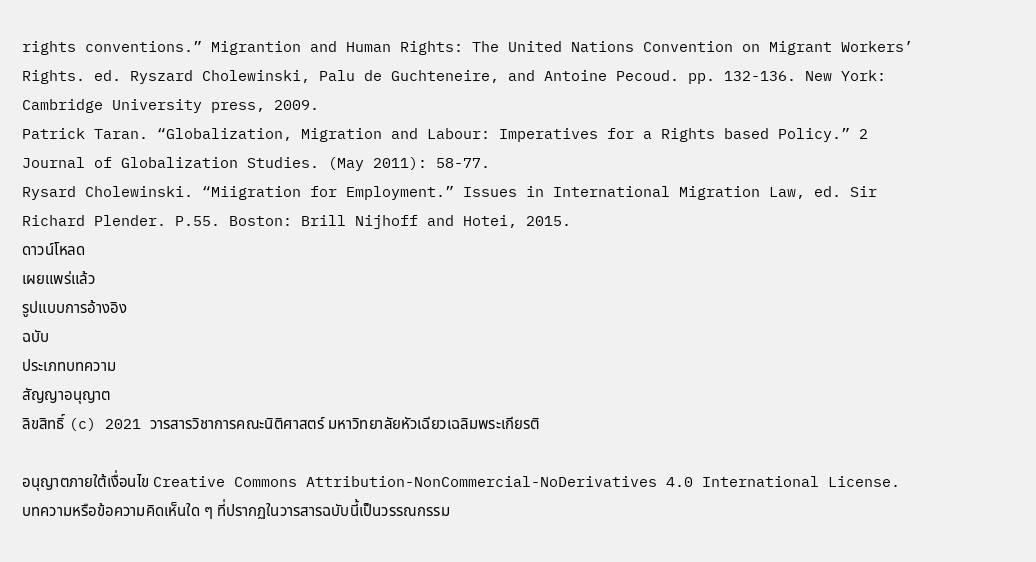rights conventions.” Migrantion and Human Rights: The United Nations Convention on Migrant Workers’ Rights. ed. Ryszard Cholewinski, Palu de Guchteneire, and Antoine Pecoud. pp. 132-136. New York: Cambridge University press, 2009.
Patrick Taran. “Globalization, Migration and Labour: Imperatives for a Rights based Policy.” 2 Journal of Globalization Studies. (May 2011): 58-77.
Rysard Cholewinski. “Miigration for Employment.” Issues in International Migration Law, ed. Sir Richard Plender. P.55. Boston: Brill Nijhoff and Hotei, 2015.
ดาวน์โหลด
เผยแพร่แล้ว
รูปแบบการอ้างอิง
ฉบับ
ประเภทบทความ
สัญญาอนุญาต
ลิขสิทธิ์ (c) 2021 วารสารวิชาการคณะนิติศาสตร์ มหาวิทยาลัยหัวเฉียวเฉลิมพระเกียรติ

อนุญาตภายใต้เงื่อนไข Creative Commons Attribution-NonCommercial-NoDerivatives 4.0 International License.
บทความหรือข้อความคิดเห็นใด ๆ ที่ปรากฏในวารสารฉบับนี้เป็นวรรณกรรม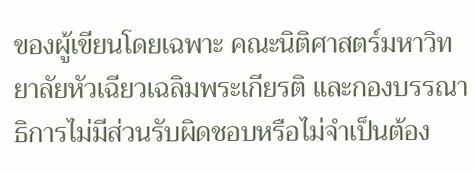ของผู้เขียนโดยเฉพาะ คณะนิติศาสตร์มหาวิทยาลัยหัวเฉียวเฉลิมพระเกียรติ และกองบรรณาธิการไม่มีส่วนรับผิดชอบหรือไม่จำเป็นต้อง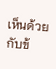เห็นด้วยกับข้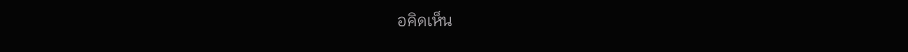อคิดเห็น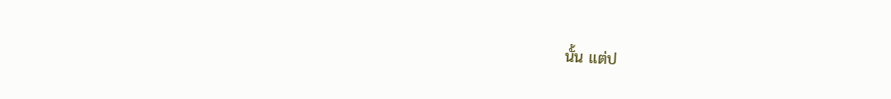นั้น แต่ป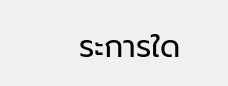ระการใด